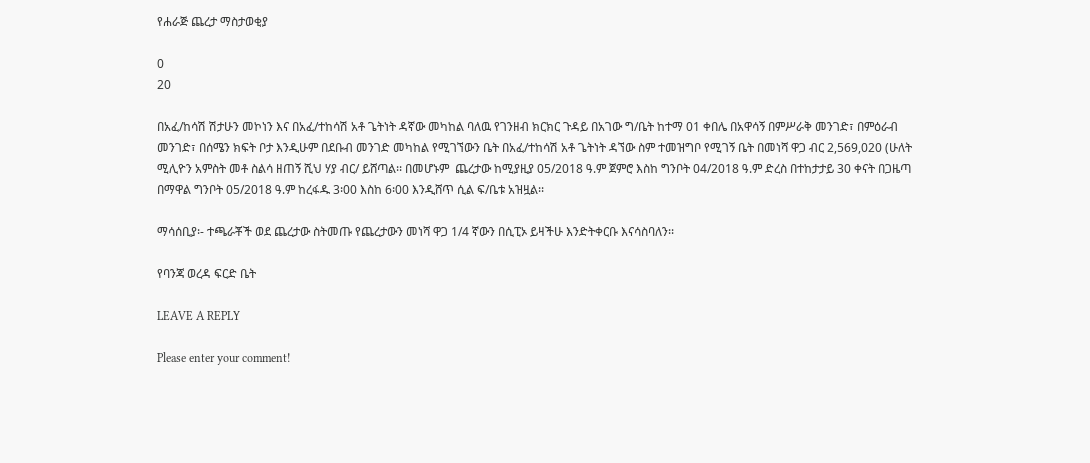የሐራጅ ጨረታ ማስታወቂያ

0
20

በአፈ/ከሳሽ ሽታሁን መኮነን እና በአፈ/ተከሳሽ አቶ ጌትነት ዳኛው መካከል ባለዉ የገንዘብ ክርክር ጉዳይ በአገው ግ/ቤት ከተማ 01 ቀበሌ በአዋሳኝ በምሥራቅ መንገድ፣ በምዕራብ መንገድ፣ በሰሜን ክፍት ቦታ እንዲሁም በደቡብ መንገድ መካከል የሚገኘውን ቤት በአፈ/ተከሳሽ አቶ ጌትነት ዳኘው ስም ተመዝግቦ የሚገኝ ቤት በመነሻ ዋጋ ብር 2,569,020 (ሁለት ሚሊዮን አምስት መቶ ስልሳ ዘጠኝ ሺህ ሃያ ብር/ ይሸጣል፡፡ በመሆኑም  ጨረታው ከሚያዚያ 05/2018 ዓ.ም ጀምሮ እስከ ግንቦት 04/2018 ዓ.ም ድረስ በተከታታይ 30 ቀናት በጋዜጣ በማዋል ግንቦት 05/2018 ዓ.ም ከረፋዱ 3፡00 እስከ 6፡00 እንዲሸጥ ሲል ፍ/ቤቱ አዝዟል፡፡

ማሳሰቢያ፡- ተጫራቾች ወደ ጨረታው ስትመጡ የጨረታውን መነሻ ዋጋ 1/4 ኛውን በሲፒኦ ይዛችሁ እንድትቀርቡ እናሳስባለን፡፡

የባንጃ ወረዳ ፍርድ ቤት

LEAVE A REPLY

Please enter your comment!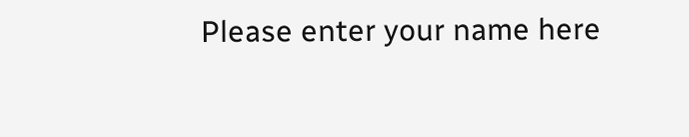Please enter your name here